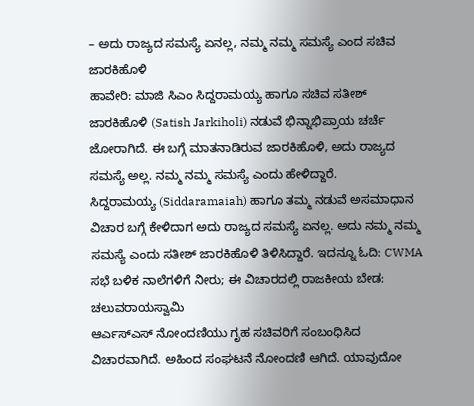– ಅದು ರಾಜ್ಯದ ಸಮಸ್ಯೆ ಏನಲ್ಲ, ನಮ್ಮ ನಮ್ಮ ಸಮಸ್ಯೆ ಎಂದ ಸಚಿವ ಜಾರಕಿಹೊಳಿ
ಹಾವೇರಿ: ಮಾಜಿ ಸಿಎಂ ಸಿದ್ದರಾಮಯ್ಯ ಹಾಗೂ ಸಚಿವ ಸತೀಶ್ ಜಾರಕಿಹೊಳಿ (Satish Jarkiholi) ನಡುವೆ ಭಿನ್ನಾಭಿಪ್ರಾಯ ಚರ್ಚೆ ಜೋರಾಗಿದೆ. ಈ ಬಗ್ಗೆ ಮಾತನಾಡಿರುವ ಜಾರಕಿಹೊಳಿ, ಅದು ರಾಜ್ಯದ ಸಮಸ್ಯೆ ಅಲ್ಲ. ನಮ್ಮ ನಮ್ಮ ಸಮಸ್ಯೆ ಎಂದು ಹೇಳಿದ್ದಾರೆ.
ಸಿದ್ದರಾಮಯ್ಯ (Siddaramaiah) ಹಾಗೂ ತಮ್ಮ ನಡುವೆ ಅಸಮಾಧಾನ ವಿಚಾರ ಬಗ್ಗೆ ಕೇಳಿದಾಗ ಅದು ರಾಜ್ಯದ ಸಮಸ್ಯೆ ಏನಲ್ಲ. ಅದು ನಮ್ಮ ನಮ್ಮ ಸಮಸ್ಯೆ ಎಂದು ಸತೀಶ್ ಜಾರಕಿಹೊಳಿ ತಿಳಿಸಿದ್ದಾರೆ. ಇದನ್ನೂ ಓದಿ: CWMA ಸಭೆ ಬಳಿಕ ನಾಲೆಗಳಿಗೆ ನೀರು; ಈ ವಿಚಾರದಲ್ಲಿ ರಾಜಕೀಯ ಬೇಡ: ಚಲುವರಾಯಸ್ವಾಮಿ
ಆರ್ಎಸ್ಎಸ್ ನೋಂದಣಿಯು ಗೃಹ ಸಚಿವರಿಗೆ ಸಂಬಂಧಿಸಿದ ವಿಚಾರವಾಗಿದೆ. ಅಹಿಂದ ಸಂಘಟನೆ ನೋಂದಣಿ ಆಗಿದೆ. ಯಾವುದೋ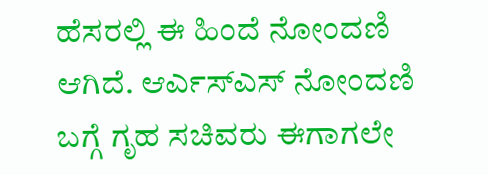ಹೆಸರಲ್ಲಿ ಈ ಹಿಂದೆ ನೋಂದಣಿ ಆಗಿದೆ. ಆರ್ಎಸ್ಎಸ್ ನೋಂದಣಿ ಬಗ್ಗೆ ಗೃಹ ಸಚಿವರು ಈಗಾಗಲೇ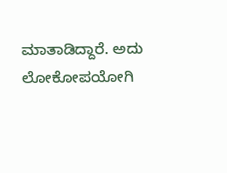ಮಾತಾಡಿದ್ದಾರೆ. ಅದು ಲೋಕೋಪಯೋಗಿ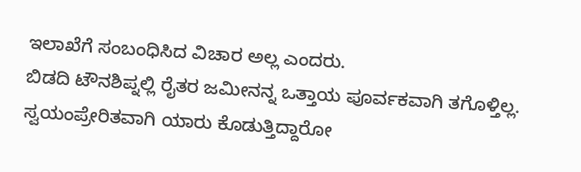ಇಲಾಖೆಗೆ ಸಂಬಂಧಿಸಿದ ವಿಚಾರ ಅಲ್ಲ ಎಂದರು.
ಬಿಡದಿ ಟೌನಶಿಪ್ನಲ್ಲಿ ರೈತರ ಜಮೀನನ್ನ ಒತ್ತಾಯ ಪೂರ್ವಕವಾಗಿ ತಗೊಳ್ತಿಲ್ಲ. ಸ್ವಯಂಪ್ರೇರಿತವಾಗಿ ಯಾರು ಕೊಡುತ್ತಿದ್ದಾರೋ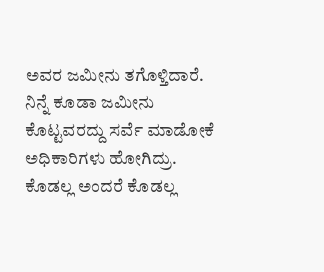ಅವರ ಜಮೀನು ತಗೊಳ್ತಿದಾರೆ. ನಿನ್ನೆ ಕೂಡಾ ಜಮೀನು ಕೊಟ್ಟವರದ್ದು ಸರ್ವೆ ಮಾಡೋಕೆ ಅಧಿಕಾರಿಗಳು ಹೋಗಿದ್ರು. ಕೊಡಲ್ಲ ಅಂದರೆ ಕೊಡಲ್ಲ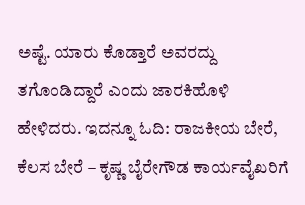ಅಷ್ಟೆ. ಯಾರು ಕೊಡ್ತಾರೆ ಅವರದ್ದು ತಗೊಂಡಿದ್ದಾರೆ ಎಂದು ಜಾರಕಿಹೊಳಿ ಹೇಳಿದರು. ಇದನ್ನೂ ಓದಿ: ರಾಜಕೀಯ ಬೇರೆ, ಕೆಲಸ ಬೇರೆ – ಕೃಷ್ಣ ಬೈರೇಗೌಡ ಕಾರ್ಯವೈಖರಿಗೆ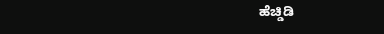ಹೆಚ್ಡಿಡಿ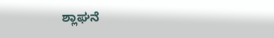ಶ್ಲಾಘನೆ